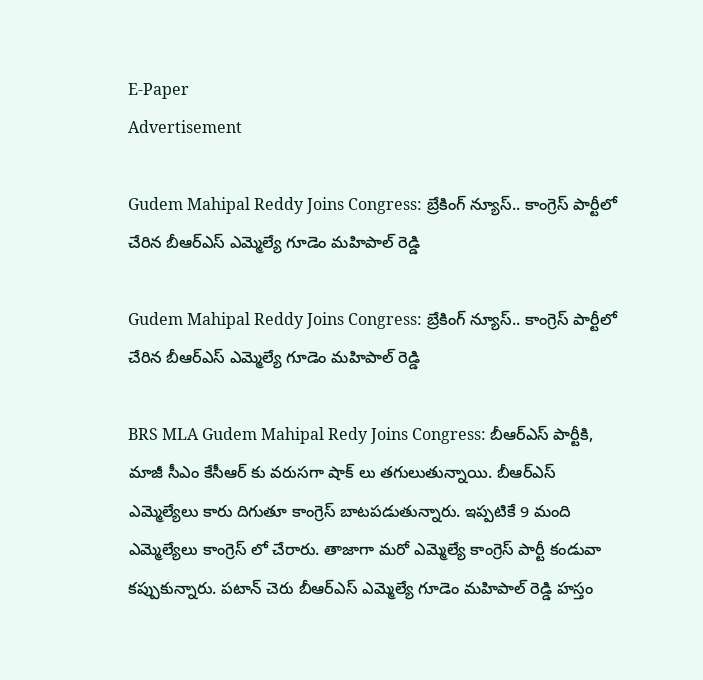E-Paper
Advertisement

Gudem Mahipal Reddy Joins Congress: బ్రేకింగ్ న్యూస్.. కాంగ్రెస్‌ పార్టీలో చేరిన బీఆర్ఎస్ ఎమ్మెల్యే గూడెం మహిపాల్ రెడ్డి

Gudem Mahipal Reddy Joins Congress: బ్రేకింగ్ న్యూస్.. కాంగ్రెస్‌ పార్టీలో చేరిన బీఆర్ఎస్ ఎమ్మెల్యే గూడెం మహిపాల్ రెడ్డి

BRS MLA Gudem Mahipal Redy Joins Congress: బీఆర్ఎస్ పార్టీకి, మాజీ సీఎం కేసీఆర్ కు వరుసగా షాక్ లు తగులుతున్నాయి. బీఆర్ఎస్ ఎమ్మెల్యేలు కారు దిగుతూ కాంగ్రెస్ బాటపడుతున్నారు. ఇప్పటికే 9 మంది ఎమ్మెల్యేలు కాంగ్రెస్ లో చేరారు. తాజాగా మరో ఎమ్మెల్యే కాంగ్రెస్ పార్టీ కండువా కప్పుకున్నారు. పటాన్ చెరు బీఆర్ఎస్ ఎమ్మెల్యే గూడెం మహిపాల్ రెడ్డి హస్తం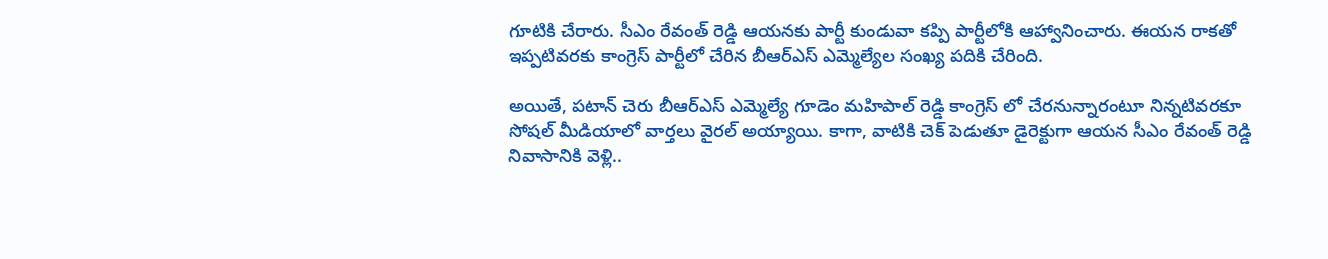గూటికి చేరారు. సీఎం రేవంత్ రెడ్డి ఆయనకు పార్టీ కుండువా కప్పి పార్టీలోకి ఆహ్వానించారు. ఈయన రాకతో ఇప్పటివరకు కాంగ్రెస్ పార్టీలో చేరిన బీఆర్ఎస్ ఎమ్మెల్యేల సంఖ్య పదికి చేరింది.

అయితే, పటాన్ చెరు బీఆర్ఎస్ ఎమ్మెల్యే గూడెం మహిపాల్ రెడ్డి కాంగ్రెస్ లో చేరనున్నారంటూ నిన్నటివరకూ సోషల్ మీడియాలో వార్తలు వైరల్ అయ్యాయి. కాగా, వాటికి చెక్ పెడుతూ డైరెక్టుగా ఆయన సీఎం రేవంత్ రెడ్డి నివాసానికి వెళ్లి..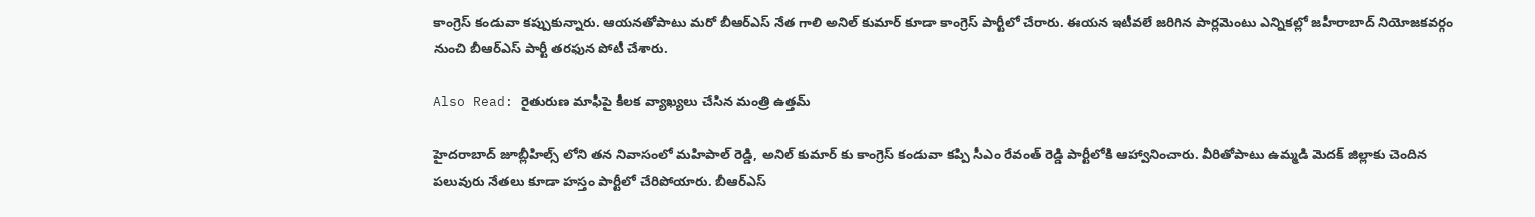కాంగ్రెస్ కండువా కప్పుకున్నారు. ఆయనతోపాటు మరో బీఆర్ఎస్ నేత గాలి అనిల్ కుమార్ కూడా కాంగ్రెస్ పార్టీలో చేరారు. ఈయన ఇటీవలే జరిగిన పార్లమెంటు ఎన్నికల్లో జహీరాబాద్ నియోజకవర్గం నుంచి బీఆర్ఎస్ పార్టీ తరఫున పోటీ చేశారు.

Also Read: రైతురుణ మాఫీపై కీలక వ్యాఖ్యలు చేసిన మంత్రి ఉత్తమ్‌

హైదరాబాద్ జూబ్లీహిల్స్ లోని తన నివాసంలో మహిపాల్ రెడ్డి, అనిల్ కుమార్ కు కాంగ్రెస్ కండువా కప్పి సీఎం రేవంత్ రెడ్డి పార్టీలోకి ఆహ్వానించారు. వీరితోపాటు ఉమ్మడి మెదక్ జిల్లాకు చెందిన పలువురు నేతలు కూడా హస్తం పార్టీలో చేరిపోయారు. బీఆర్ఎస్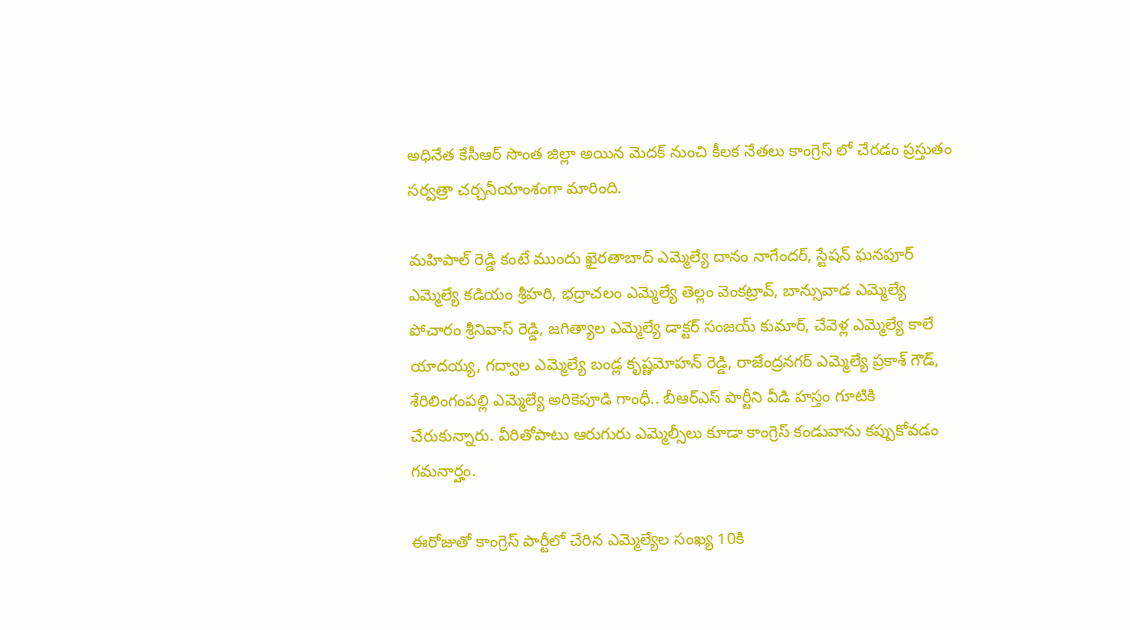అధినేత కేసీఆర్ సొంత జిల్లా అయిన మెదక్ నుంచి కీలక నేతలు కాంగ్రెస్ లో చేరడం ప్రస్తుతం సర్వత్రా చర్చనీయాంశంగా మారింది.

మహిపాల్ రెడ్డి కంటే ముందు ఖైరతాబాద్ ఎమ్మెల్యే దానం నాగేందర్, స్టేషన్ ఘనపూర్ ఎమ్మెల్యే కడియం శ్రీహరి, భద్రాచలం ఎమ్మెల్యే తెల్లం వెంకట్రావ్, బాన్సువాడ ఎమ్మెల్యే పోచారం శ్రీనివాస్ రెడ్డి, జగిత్యాల ఎమ్మెల్యే డాక్టర్ సంజయ్ కుమార్, చేవెళ్ల ఎమ్మెల్యే కాలే యాదయ్య, గద్వాల ఎమ్మెల్యే బండ్ల కృష్ణమోహన్ రెడ్డి, రాజేంద్రనగర్ ఎమ్మెల్యే ప్రకాశ్ గౌడ్, శేరిలింగంపల్లి ఎమ్మెల్యే అరికెపూడి గాంధీ.. బీఆర్ఎస్ పార్టీని వీడి హస్తం గూటికి చేరుకున్నారు. వీరితోపాటు ఆరుగురు ఎమ్మెల్సీలు కూడా కాంగ్రెస్ కండువాను కప్పుకోవడం గమనార్హం.

ఈరోజుతో కాంగ్రెస్ పార్టీలో చేరిన ఎమ్మెల్యేల సంఖ్య 10కి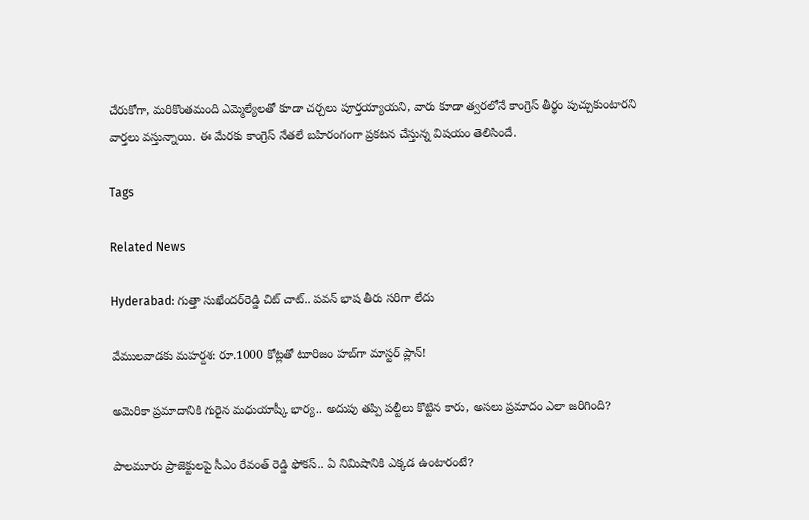చేరుకోగా, మరికొంతమంది ఎమ్మెల్యేలతో కూడా చర్చలు పూర్తయ్యాయని, వారు కూడా త్వరలోనే కాంగ్రెస్ తీర్థం పుచ్చుకుంటారని వార్తలు వస్తున్నాయి. ఈ మేరకు కాంగ్రెస్ నేతలే బహిరంగంగా ప్రకటన చేస్తున్న విషయం తెలిసిందే.

Tags

Related News

Hyderabad: గుత్తా సుఖేందర్‌రెడ్డి చిట్ చాట్.. పవన్ భాష తీరు సరిగా లేదు

వేములవాడకు మహర్దశ: రూ.1000 కోట్లతో టూరిజం హబ్‌గా మాస్టర్ ప్లాన్!

అమెరికా ప్రమాదానికి గురైన మధుయాష్కీ భార్య.. అదుపు తప్పి పల్టీలు కొట్టిన కారు, అసలు ప్రమాదం ఎలా జరిగింది?

పాలమూరు ప్రాజెక్టులపై సీఎం రేవంత్ రెడ్డి ఫోకస్.. ఏ నిమిషానికి ఎక్కడ ఉంటారంటే?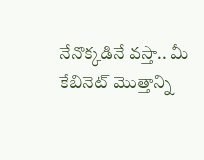నేనొక్కడినే వస్తా.. మీ కేబినెట్ మొత్తాన్ని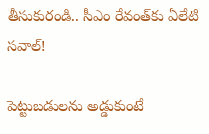తీసుకురండి.. సీఎం రేవంత్‌కు ఏలేటి సవాల్!

పెట్టుబడులను అడ్డుకుంటే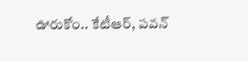ఊరుకోం.. కేటీఆర్, పవన్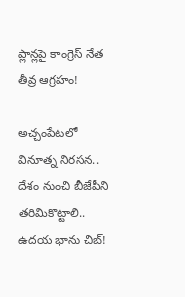ప్లాన్లపై కాంగ్రెస్ నేత తీవ్ర ఆగ్రహం!

అచ్చంపేటలో వినూత్న నిరసన.. దేశం నుంచి బీజేపీని తరిమికొట్టాలి.. ఉదయ భాను చిబ్!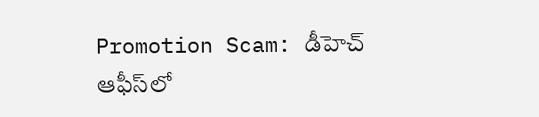Promotion Scam: డీహెచ్ ఆఫీస్‌లో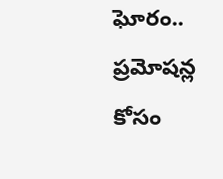ఘోరం.. ప్రమోషన్ల కోసం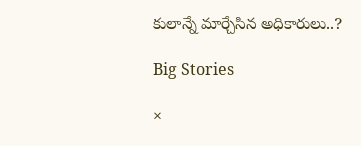కులాన్నే మార్చేసిన అధికారులు..?

Big Stories

×